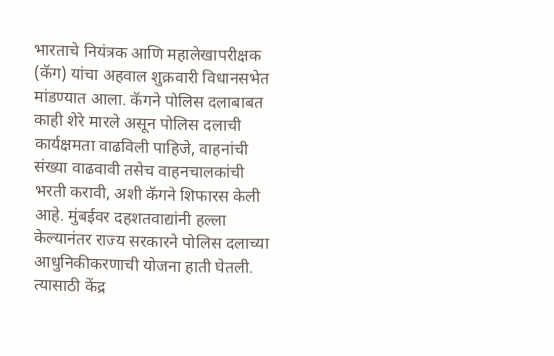भारताचे नियंत्रक आणि महालेखापरीक्षक (कॅग) यांचा अहवाल शुक्रवारी विधानसभेत मांडण्यात आला. कॅगने पोलिस दलाबाबत काही शेरे मारले असून पोलिस दलाची कार्यक्षमता वाढविली पाहिजे, वाहनांची संख्या वाढवावी तसेच वाहनचालकांची भरती करावी, अशी कॅगने शिफारस केली आहे. मुंबईवर दहशतवाद्यांनी हल्ला केल्यानंतर राज्य सरकारने पोलिस दलाच्या आधुनिकीकरणाची योजना हाती घेतली. त्यासाठी केंद्र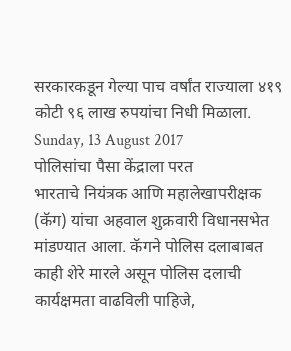सरकारकडून गेल्या पाच वर्षांत राज्याला ४१९ कोटी ९६ लाख रुपयांचा निधी मिळाला.
Sunday, 13 August 2017
पोलिसांचा पैसा केंद्राला परत
भारताचे नियंत्रक आणि महालेखापरीक्षक (कॅग) यांचा अहवाल शुक्रवारी विधानसभेत मांडण्यात आला. कॅगने पोलिस दलाबाबत काही शेरे मारले असून पोलिस दलाची कार्यक्षमता वाढविली पाहिजे,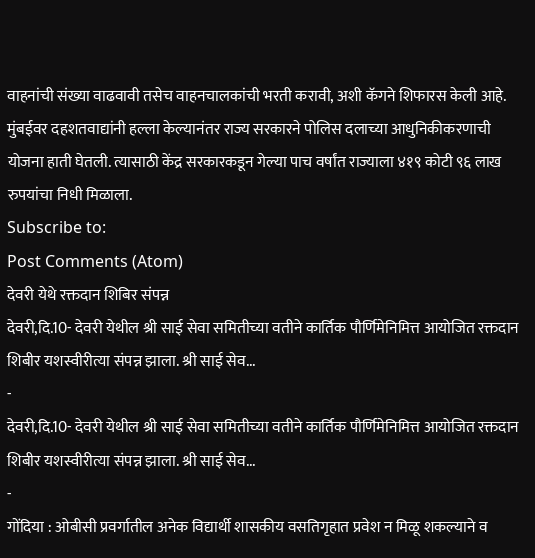वाहनांची संख्या वाढवावी तसेच वाहनचालकांची भरती करावी, अशी कॅगने शिफारस केली आहे. मुंबईवर दहशतवाद्यांनी हल्ला केल्यानंतर राज्य सरकारने पोलिस दलाच्या आधुनिकीकरणाची योजना हाती घेतली. त्यासाठी केंद्र सरकारकडून गेल्या पाच वर्षांत राज्याला ४१९ कोटी ९६ लाख रुपयांचा निधी मिळाला.
Subscribe to:
Post Comments (Atom)
देवरी येथे रक्तदान शिबिर संपन्न
देवरी,दि.10- देवरी येथील श्री साई सेवा समितीच्या वतीने कार्तिक पौर्णिमेनिमित्त आयोजित रक्तदान शिबीर यशस्वीरीत्या संपन्न झाला. श्री साई सेव...
-
देवरी,दि.10- देवरी येथील श्री साई सेवा समितीच्या वतीने कार्तिक पौर्णिमेनिमित्त आयोजित रक्तदान शिबीर यशस्वीरीत्या संपन्न झाला. श्री साई सेव...
-
गोंदिया : ओबीसी प्रवर्गातील अनेक विद्यार्थी शासकीय वसतिगृहात प्रवेश न मिळू शकल्याने व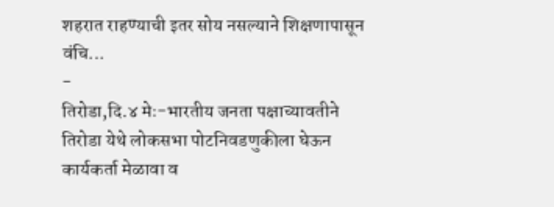शहरात राहण्याची इतर सोय नसल्याने शिक्षणापासून वंचि...
-
तिरोडा,दि.४ मेः-भारतीय जनता पक्षाच्यावतीने तिरोडा येथे लोकसभा पोटनिवडणुकीला घेऊन कार्यकर्ता मेळावा व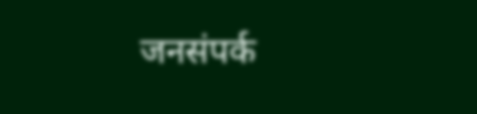जनसंपर्क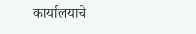कार्यालयाचे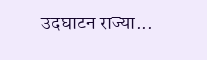उदघाटन राज्या...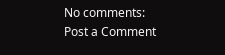No comments:
Post a Comment